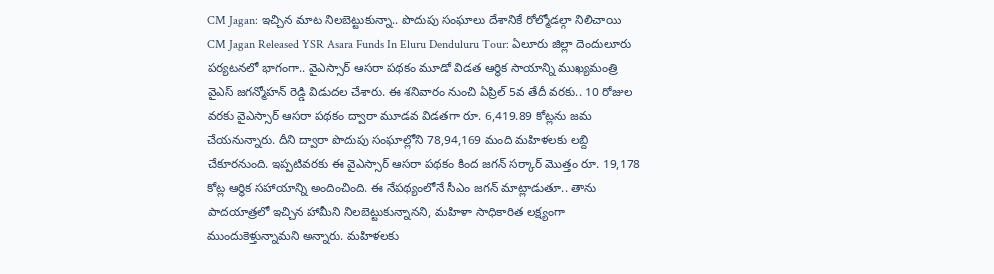CM Jagan: ఇచ్చిన మాట నిలబెట్టుకున్నా.. పొదుపు సంఘాలు దేశానికే రోల్మోడల్గా నిలిచాయి
CM Jagan Released YSR Asara Funds In Eluru Denduluru Tour: ఏలూరు జిల్లా దెందులూరు పర్యటనలో భాగంగా.. వైఎస్సార్ ఆసరా పథకం మూడో విడత ఆర్థిక సాయాన్ని ముఖ్యమంత్రి వైఎస్ జగన్మోహన్ రెడ్డి విడుదల చేశారు. ఈ శనివారం నుంచి ఏప్రిల్ 5వ తేదీ వరకు.. 10 రోజుల వరకు వైఎస్సార్ ఆసరా పథకం ద్వారా మూడవ విడతగా రూ. 6,419.89 కోట్లను జమ చేయనున్నారు. దీని ద్వారా పొదుపు సంఘాల్లోని 78,94,169 మంది మహిళలకు లబ్ది చేకూరనుంది. ఇప్పటివరకు ఈ వైఎస్సార్ ఆసరా పథకం కింద జగన్ సర్కార్ మొత్తం రూ. 19,178 కోట్ల ఆర్థిక సహాయాన్ని అందించింది. ఈ నేపథ్యంలోనే సీఎం జగన్ మాట్లాడుతూ.. తాను పాదయాత్రలో ఇచ్చిన హామీని నిలబెట్టుకున్నానని, మహిళా సాధికారిత లక్ష్యంగా ముందుకెళ్తున్నామని అన్నారు. మహిళలకు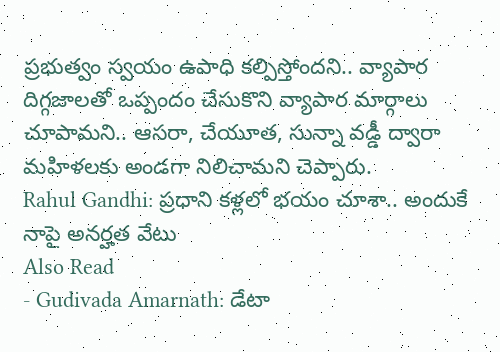ప్రభుత్వం స్వయం ఉపాధి కల్పిస్తోందని.. వ్యాపార దిగ్గజాలతో ఒప్పందం చేసుకొని వ్యాపార మార్గాలు చూపామని.. ఆసరా, చేయూత, సున్నా వడ్డీ ద్వారా మహిళలకు అండగా నిలిచామని చెప్పారు.
Rahul Gandhi: ప్రధాని కళ్లలో భయం చూశా.. అందుకే నాపై అనర్హత వేటు
Also Read
- Gudivada Amarnath: డేటా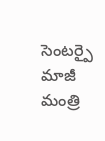సెంటర్పై మాజీ మంత్రి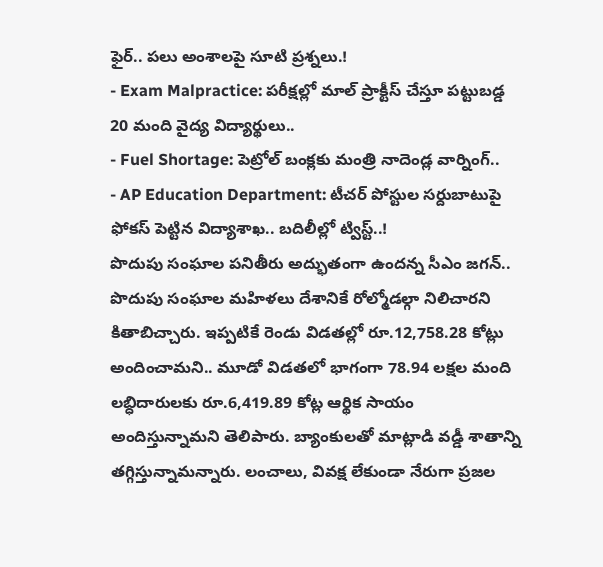ఫైర్.. పలు అంశాలపై సూటి ప్రశ్నలు.!
- Exam Malpractice: పరీక్షల్లో మాల్ ప్రాక్టీస్ చేస్తూ పట్టుబడ్డ 20 మంది వైద్య విద్యార్థులు..
- Fuel Shortage: పెట్రోల్ బంక్లకు మంత్రి నాదెండ్ల వార్నింగ్..
- AP Education Department: టీచర్ పోస్టుల సర్దుబాటుపై ఫోకస్ పెట్టిన విద్యాశాఖ.. బదిలీల్లో ట్విస్ట్..!
పొదుపు సంఘాల పనితీరు అద్భుతంగా ఉందన్న సీఎం జగన్.. పొదుపు సంఘాల మహిళలు దేశానికే రోల్మోడల్గా నిలిచారని కితాబిచ్చారు. ఇప్పటికే రెండు విడతల్లో రూ.12,758.28 కోట్లు అందించామని.. మూడో విడతలో భాగంగా 78.94 లక్షల మంది లబ్ధిదారులకు రూ.6,419.89 కోట్ల ఆర్థిక సాయం అందిస్తున్నామని తెలిపారు. బ్యాంకులతో మాట్లాడి వడ్డీ శాతాన్ని తగ్గిస్తున్నామన్నారు. లంచాలు, వివక్ష లేకుండా నేరుగా ప్రజల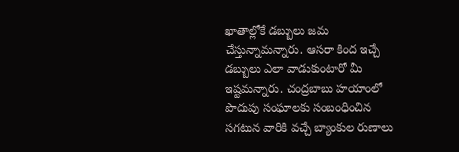ఖాతాల్లోకే డబ్బులు జమ చేస్తున్నామన్నారు. ఆసరా కింద ఇచ్చే డబ్బులు ఎలా వాడుకుంటారో మీ ఇష్టమన్నారు. చంద్రబాబు హయాంలో పొదుపు సంఘాలకు సంబంధించిన సగటున వారికి వచ్చే బ్యాంకుల రుణాలు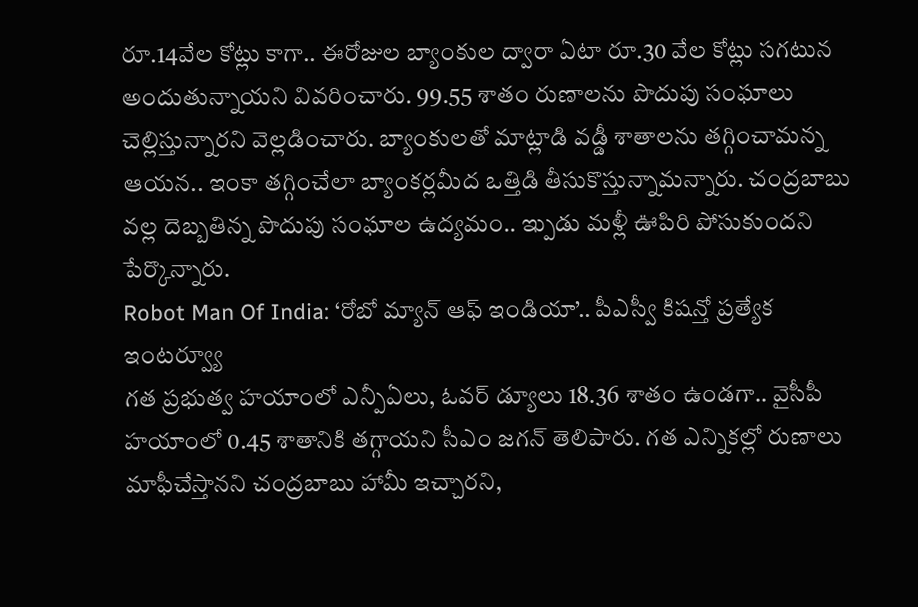రూ.14వేల కోట్లు కాగా.. ఈరోజుల బ్యాంకుల ద్వారా ఏటా రూ.30 వేల కోట్లు సగటున అందుతున్నాయని వివరించారు. 99.55 శాతం రుణాలను పొదుపు సంఘాలు చెల్లిస్తున్నారని వెల్లడించారు. బ్యాంకులతో మాట్లాడి వడ్డీ శాతాలను తగ్గించామన్న ఆయన.. ఇంకా తగ్గించేలా బ్యాంకర్లమీద ఒత్తిడి తీసుకొస్తున్నామన్నారు. చంద్రబాబు వల్ల దెబ్బతిన్న పొదుపు సంఘాల ఉద్యమం.. ఇ్పుడు మళ్లీ ఊపిరి పోసుకుందని పేర్కొన్నారు.
Robot Man Of India: ‘రోబో మ్యాన్ ఆఫ్ ఇండియా’.. పీఎస్వీ కిషన్తో ప్రత్యేక ఇంటర్వ్యూ
గత ప్రభుత్వ హయాంలో ఎన్పీఏలు, ఓవర్ డ్యూలు 18.36 శాతం ఉండగా.. వైసీపీ హయాంలో 0.45 శాతానికి తగ్గాయని సీఎం జగన్ తెలిపారు. గత ఎన్నికల్లో రుణాలు మాఫీచేస్తానని చంద్రబాబు హామీ ఇచ్చారని,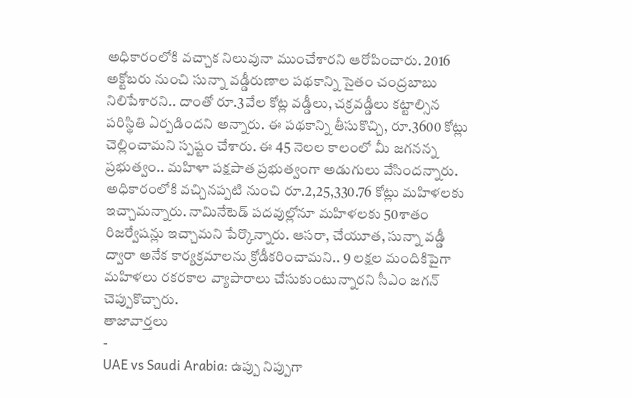అధికారంలోకి వచ్చాక నిలువునా ముంచేశారని ఆరోపించారు. 2016 అక్టోబరు నుంచి సున్నా వడ్డీరుణాల పథకాన్ని సైతం చంద్రబాబు నిలిపేశారని.. దాంతో రూ.3వేల కోట్ల వడ్డీలు, చక్రవడ్డీలు కట్టాల్సిన పరిస్థితి ఏర్పడిందని అన్నారు. ఈ పథకాన్ని తీసుకొచ్చి, రూ.3600 కోట్లు చెల్లించామని స్పష్టం చేశారు. ఈ 45 నెలల కాలంలో మీ జగనన్న ప్రభుత్వం.. మహిళా పక్షపాత ప్రభుత్వంగా అడుగులు వేసిందన్నారు. అధికారంలోకి వచ్చినప్పటి నుంచి రూ.2,25,330.76 కోట్లు మహిళలకు ఇచ్చామన్నారు. నామినేటెడ్ పదవుల్లోనూ మహిళలకు 50శాతం రిజర్వేషన్లు ఇచ్చామని పేర్కొన్నారు. ఆసరా, చేయూత, సున్నా వడ్డీ ద్వారా అనేక కార్యక్రమాలను క్రోడీకరించామని.. 9 లక్షల మందికిపైగా మహిళలు రకరకాల వ్యాపారాలు చేసుకుంటున్నారని సీఎం జగన్ చెప్పుకొచ్చారు.
తాజావార్తలు
-
UAE vs Saudi Arabia: ఉప్పు నిప్పుగా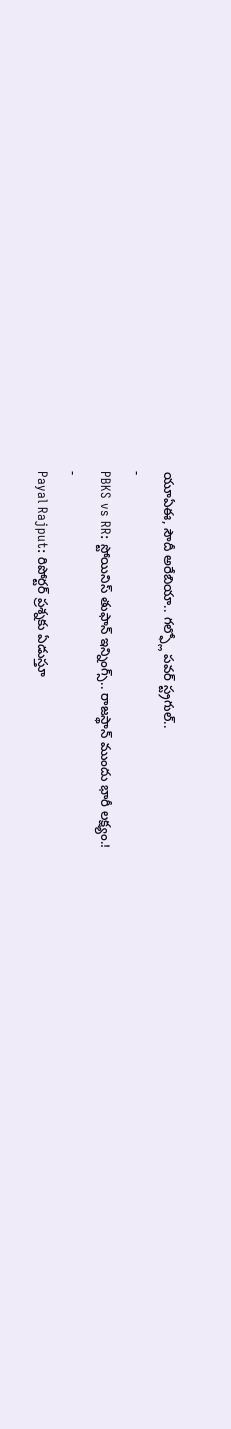యూఏఈ, సౌదీ అరేబియా.. గల్ఫ్లో పవర్ స్ట్రగుల్..
-
PBKS vs RR: స్టోయినిస్ తుఫాన్ ఇన్నింగ్స్.. రాజస్థాన్ ముందు భారీ లక్ష్యం.!
-
Payal Rajput: రిపోర్టర్ ప్రశ్నకు ఏడుస్తూ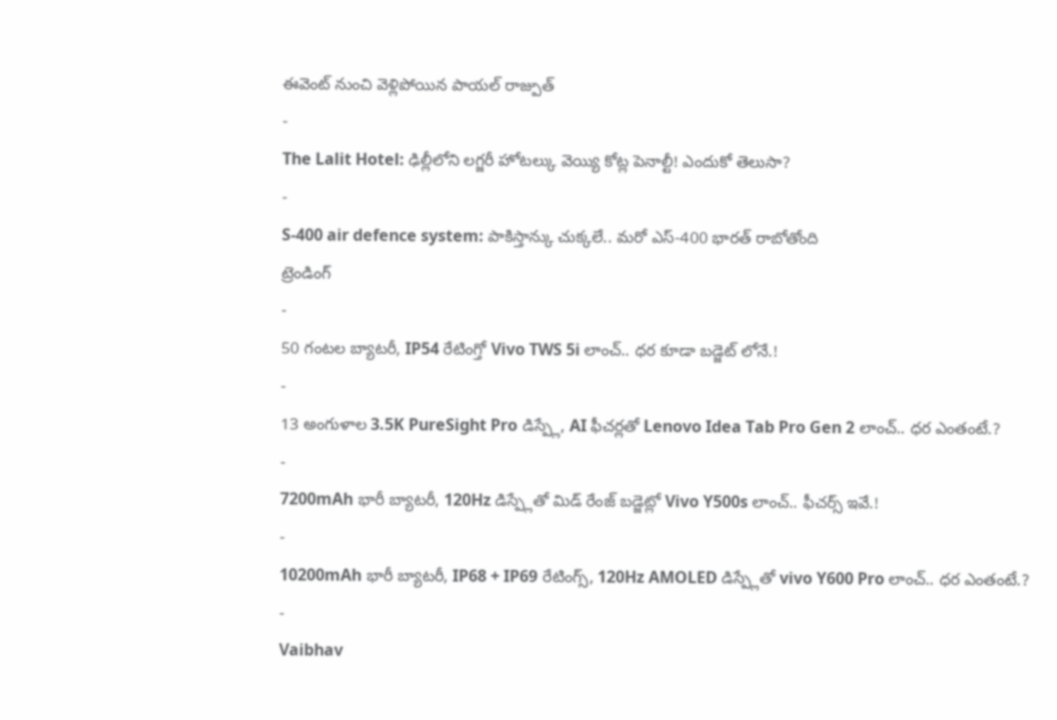ఈవెంట్ నుంచి వెళ్లిపోయిన పాయల్ రాజ్పుత్
-
The Lalit Hotel: ఢిల్లీలోని లగ్జరీ హోటల్కు వెయ్యి కోట్ల పెనాల్టీ! ఎందుకో తెలుసా?
-
S-400 air defence system: పాకిస్తాన్కు చుక్కలే.. మరో ఎస్-400 భారత్ రాబోతోంది
ట్రెండింగ్
-
50 గంటల బ్యాటరీ, IP54 రేటింగ్తో Vivo TWS 5i లాంచ్.. ధర కూడా బడ్జెట్ లోనే.!
-
13 అంగుళాల 3.5K PureSight Pro డిస్ప్లే, AI ఫీచర్లతో Lenovo Idea Tab Pro Gen 2 లాంచ్.. ధర ఎంతంటే.?
-
7200mAh భారీ బ్యాటరీ, 120Hz డిస్ప్లేతో మిడ్ రేంజ్ బడ్జెట్లో Vivo Y500s లాంచ్.. ఫీచర్స్ ఇవే.!
-
10200mAh భారీ బ్యాటరీ, IP68 + IP69 రేటింగ్స్, 120Hz AMOLED డిస్ప్లేతో vivo Y600 Pro లాంచ్.. ధర ఎంతంటే.?
-
Vaibhav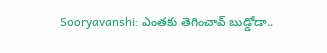Sooryavanshi: ఎంతకు తెగించావ్ బుడ్డోడా..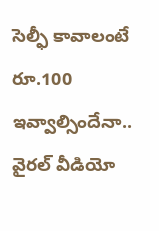సెల్ఫీ కావాలంటే రూ.100 ఇవ్వాల్సిందేనా.. వైరల్ వీడియో